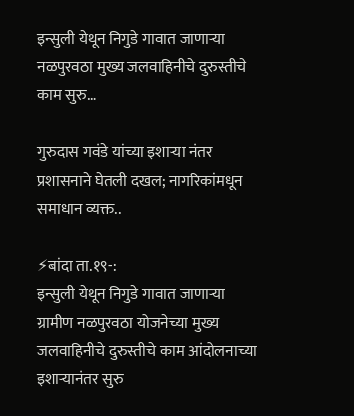इन्सुली येथून निगुडे गावात जाणाऱ्या नळपुरवठा मुख्य जलवाहिनीचे दुरुस्तीचे काम सुरु…

गुरुदास गवंडे यांच्या इशाऱ्या नंतर प्रशासनाने घेतली दखल; नागरिकांमधून समाधान व्यक्त..

⚡बांदा ता.१९-:
इन्सुली येथून निगुडे गावात जाणाऱ्या ग्रामीण नळपुरवठा योजनेच्या मुख्य जलवाहिनीचे दुरुस्तीचे काम आंदोलनाच्या इशाऱ्यानंतर सुरु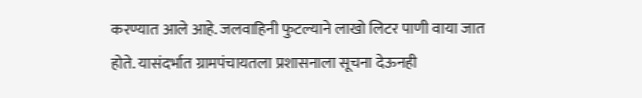करण्यात आले आहे. जलवाहिनी फुटल्याने लाखो लिटर पाणी वाया जात होते. यासंदर्भात ग्रामपंचायतला प्रशासनाला सूचना देऊनही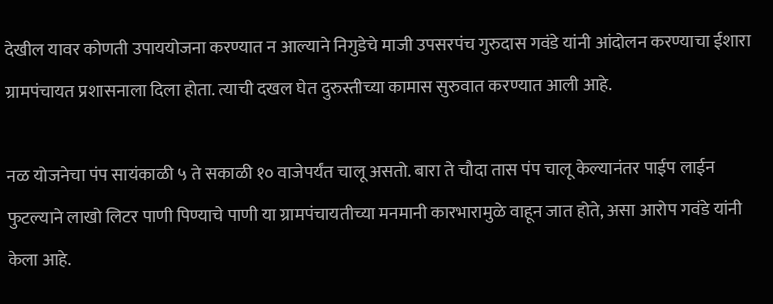देखील यावर कोणती उपाययोजना करण्यात न आल्याने निगुडेचे माजी उपसरपंच गुरुदास गवंडे यांनी आंदोलन करण्याचा ईशारा ग्रामपंचायत प्रशासनाला दिला होता. त्याची दखल घेत दुरुस्तीच्या कामास सुरुवात करण्यात आली आहे.

नळ योजनेचा पंप सायंकाळी ५ ते सकाळी १० वाजेपर्यंत चालू असतो. बारा ते चौदा तास पंप चालू केल्यानंतर पाईप लाईन फुटल्याने लाखो लिटर पाणी पिण्याचे पाणी या ग्रामपंचायतीच्या मनमानी कारभारामुळे वाहून जात होते, असा आरोप गवंडे यांनी केला आहे.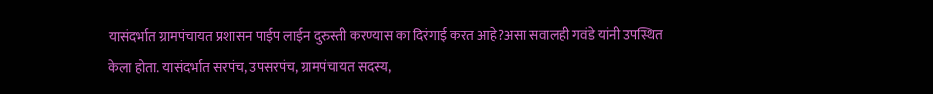यासंदर्भात ग्रामपंचायत प्रशासन पाईप लाईन दुरुस्ती करण्यास का दिरंगाई करत आहे?असा सवालही गवंडे यांनी उपस्थित केला होता. यासंदर्भात सरपंच, उपसरपंच, ग्रामपंचायत सदस्य,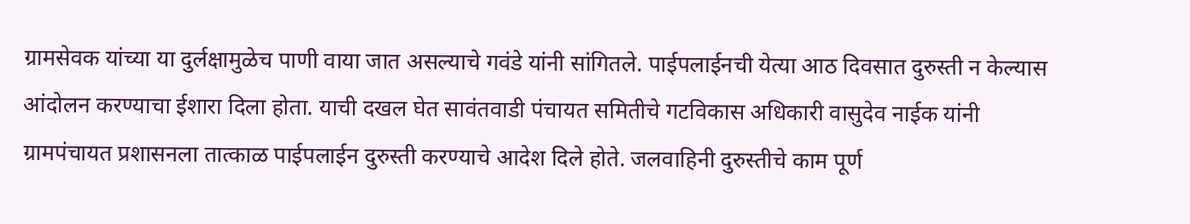ग्रामसेवक यांच्या या दुर्लक्षामुळेच पाणी वाया जात असल्याचे गवंडे यांनी सांगितले. पाईपलाईनची येत्या आठ दिवसात दुरुस्ती न केल्यास आंदोलन करण्याचा ईशारा दिला होता. याची दखल घेत सावंतवाडी पंचायत समितीचे गटविकास अधिकारी वासुदेव नाईक यांनी ग्रामपंचायत प्रशासनला तात्काळ पाईपलाईन दुरुस्ती करण्याचे आदेश दिले होते. जलवाहिनी दुरुस्तीचे काम पूर्ण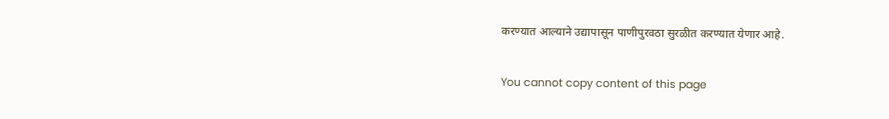करण्यात आल्याने उद्यापासून पाणीपुरवठा सुरळीत करण्यात येणार आहे.

You cannot copy content of this page